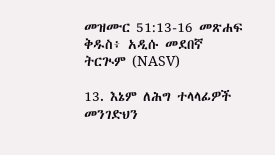መዝሙር 51:13-16 መጽሐፍ ቅዱስ፥ አዲሱ መደበኛ ትርጒም (NASV)

13. እኔም ለሕግ ተላላፊዎች መንገድህን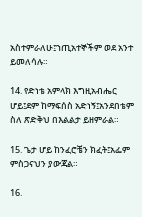አስተምራለሁ፤ኀጢአተኞችም ወደ አንተ ይመለሳሉ።

14. የድነቴ አምላክ እግዚአብሔር ሆይ፤ደም ከማፍሰስ አድነኝ፤አንደበቴም ስለ ጽድቅህ በእልልታ ይዘምራል።

15. ጌታ ሆይ ከንፈሮቼን ክፈት፤አፌም ምስጋናህን ያውጃል።

16.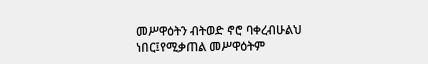መሥዋዕትን ብትወድ ኖሮ ባቀረብሁልህ ነበር፤የሚቃጠል መሥዋዕትም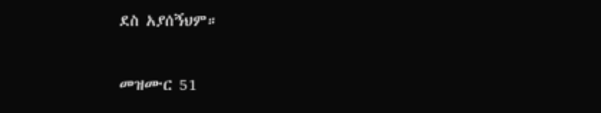ደስ አያሰኝህም።

መዝሙር 51